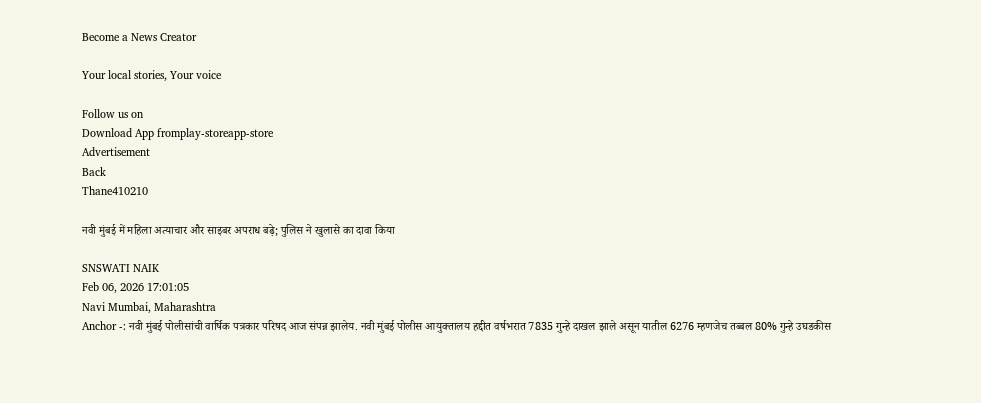Become a News Creator

Your local stories, Your voice

Follow us on
Download App fromplay-storeapp-store
Advertisement
Back
Thane410210

नवी मुंबई में महिला अत्याचार और साइबर अपराध बढ़े; पुलिस ने खुलासे का दावा किया

SNSWATI NAIK
Feb 06, 2026 17:01:05
Navi Mumbai, Maharashtra
Anchor -: नवी मुंबई पोलीसांची वार्षिक पत्रकार परिषद आज संपन्न झालेय. नवी मुंबई पोलीस आयुक्तालय हद्दीत वर्षभरात 7835 गुन्हे दाखल झाले असून यातील 6276 म्हणजेच तब्बल 80% गुन्हे उघडकीस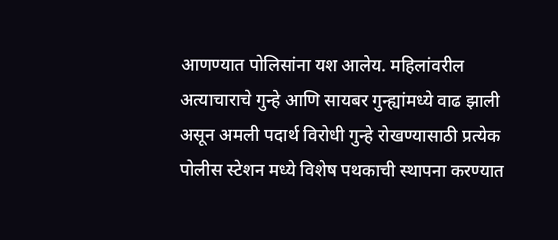आणण्यात पोलिसांना यश आलेय. महिलांवरील अत्याचाराचे गुन्हे आणि सायबर गुन्ह्यांमध्ये वाढ झाली असून अमली पदार्थ विरोधी गुन्हे रोखण्यासाठी प्रत्येक पोलीस स्टेशन मध्ये विशेष पथकाची स्थापना करण्यात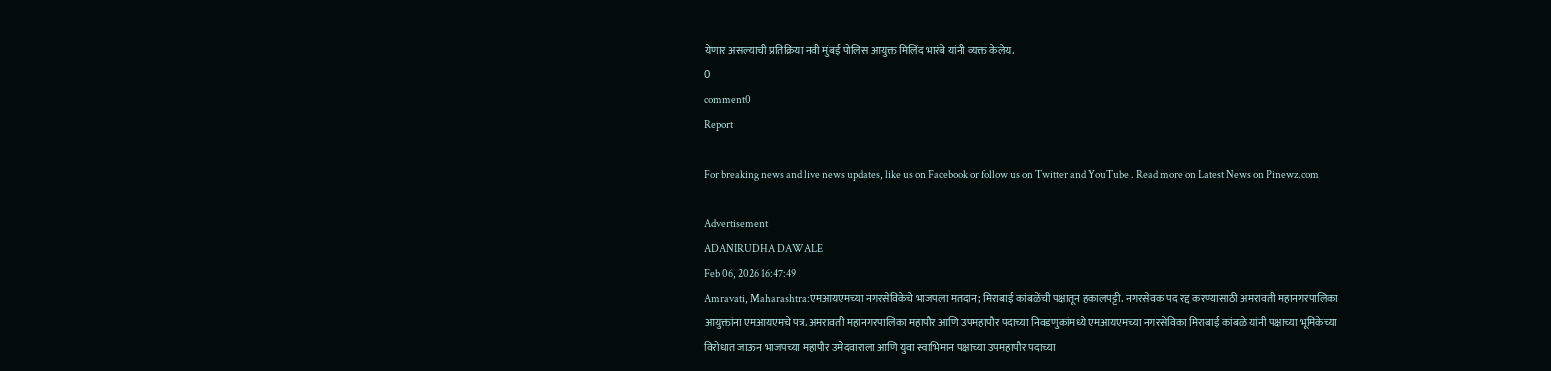येणार असल्याची प्रतिक्रिया नवी मुंबई पोलिस आयुक्त मिलिंद भारंबे यांनी व्यक्त केलेय.
0
comment0
Report

For breaking news and live news updates, like us on Facebook or follow us on Twitter and YouTube . Read more on Latest News on Pinewz.com

Advertisement
ADANIRUDHA DAWALE
Feb 06, 2026 16:47:49
Amravati, Maharashtra:एमआयएमच्या नगरसेविकेचे भाजपला मतदान; मिराबाई कांबळेंची पक्षातून हकालपट्टी. नगरसेवक पद रद्द करण्यासाठी अमरावती महानगरपालिका आयुक्तांना एमआयएमचे पत्र. अमरावती महानगरपालिका महापौर आणि उपमहापौर पदाच्या निवडणुकांमध्ये एमआयएमच्या नगरसेविका मिराबाई कांबळे यांनी पक्षाच्या भूमिकेच्या विरोधात जाऊन भाजपच्या महापौर उमेदवाराला आणि युवा स्वाभिमान पक्षाच्या उपमहापौर पदाच्या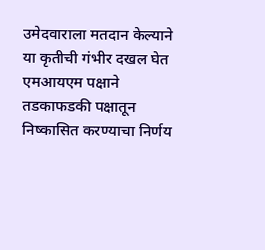उमेदवाराला मतदान केल्याने या कृतीची गंभीर दखल घेत एमआयएम पक्षाने तडकाफडकी पक्षातून निष्कासित करण्याचा निर्णय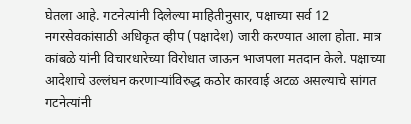घेतला आहे. गटनेत्यांनी दिलेल्या माहितीनुसार, पक्षाच्या सर्व 12 नगरसेवकांसाठी अधिकृत व्हीप (पक्षादेश) जारी करण्यात आला होता. मात्र कांबळे यांनी विचारधारेच्या विरोधात जाऊन भाजपला मतदान केले. पक्षाच्या आदेशाचे उल्लंघन करणाऱ्यांविरुद्ध कठोर कारवाई अटळ असल्याचे सांगत गटनेत्यांनी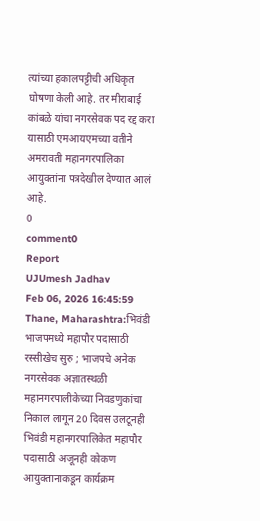त्यांच्या हकालपट्टीची अधिकृत घोषणा केली आहे. तर मीराबाई कांबळे यांचा नगरसेवक पद रद्द करा यासाठी एमआयएमच्या वतीने अमरावती महानगरपालिका आयुक्तांना पत्रदेखील देण्यात आलं आहे.
0
comment0
Report
UJUmesh Jadhav
Feb 06, 2026 16:45:59
Thane, Maharashtra:भिवंडी भाजपमध्ये महापौर पदासाठी रस्सीखेच सुरु ; भाजपचे अनेक नगरसेवक अज्ञातस्थळी महानगरपालीकेच्या निवडणुकांचा निकाल लागून 20 दिवस उलटूनही भिवंडी महानगरपालिकेत महापौर पदासाठी अजूनही कोकण आयुक्तानाकडून कार्यक्रम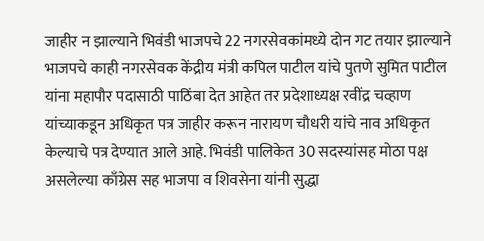जाहीर न झाल्याने भिवंडी भाजपचे 22 नगरसेवकांमध्ये दोन गट तयार झाल्याने भाजपचे काही नगरसेवक केंद्रीय मंत्री कपिल पाटील यांचे पुतणे सुमित पाटील यांना महापौर पदासाठी पाठिंबा देत आहेत तर प्रदेशाध्यक्ष रवींद्र चव्हाण यांच्याकडून अधिकृत पत्र जाहीर करून नारायण चौधरी यांचे नाव अधिकृत केल्याचे पत्र देण्यात आले आहे. भिवंडी पालिकेत 30 सदस्यांसह मोठा पक्ष असलेल्या काँग्रेस सह भाजपा व शिवसेना यांनी सुद्धा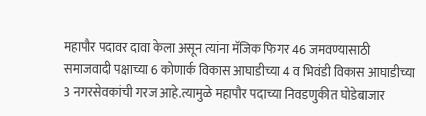महापौर पदावर दावा केला असून त्यांना मॅजिक फिगर 46 जमवण्यासाठी समाजवादी पक्षाच्या 6 कोणार्क विकास आघाडीच्या 4 व भिवंडी विकास आघाडीच्या 3 नगरसेवकांची गरज आहे.त्यामुळे महापौर पदाच्या निवडणुकीत घोडेबाजार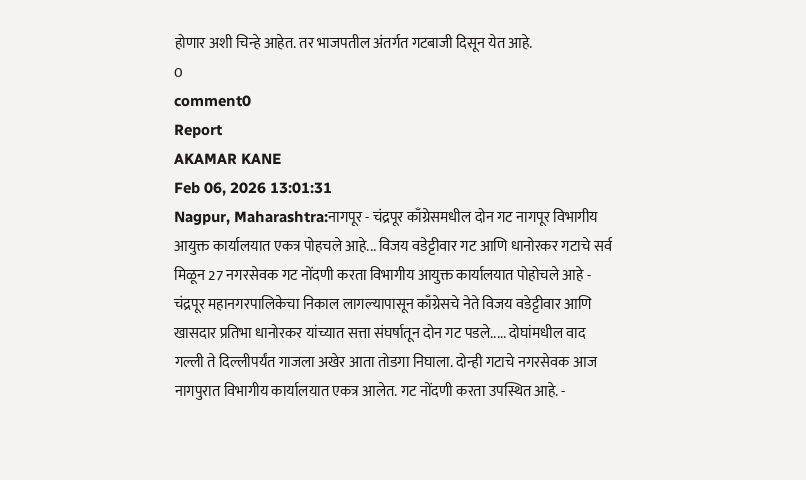होणार अशी चिन्हे आहेत. तर भाजपतील अंतर्गत गटबाजी दिसून येत आहे.
0
comment0
Report
AKAMAR KANE
Feb 06, 2026 13:01:31
Nagpur, Maharashtra:नागपूर - चंद्रपूर काँग्रेसमधील दोन गट नागपूर विभागीय आयुक्त कार्यालयात एकत्र पोहचले आहे... विजय वडेट्टीवार गट आणि धानोरकर गटाचे सर्व मिळून 27 नगरसेवक गट नोंदणी करता विभागीय आयुक्त कार्यालयात पोहोचले आहे - चंद्रपूर महानगरपालिकेचा निकाल लागल्यापासून काँग्रेसचे नेते विजय वडेट्टीवार आणि खासदार प्रतिभा धानोरकर यांच्यात सत्ता संघर्षातून दोन गट पडले..... दोघांमधील वाद गल्ली ते दिल्लीपर्यंत गाजला अखेर आता तोडगा निघाला. दोन्ही गटाचे नगरसेवक आज नागपुरात विभागीय कार्यालयात एकत्र आलेत. गट नोंदणी करता उपस्थित आहे. -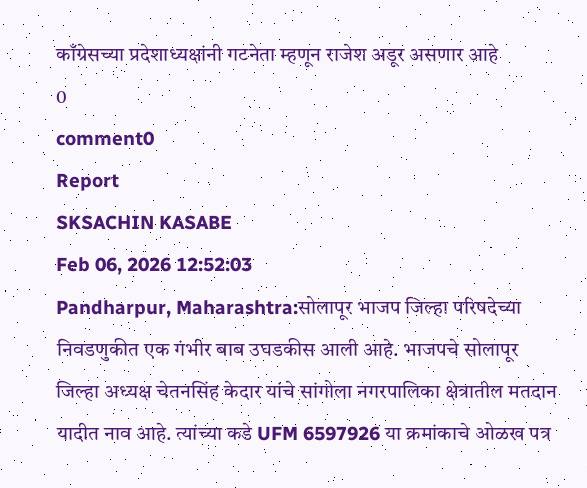काँग्रेसच्या प्रदेशाध्यक्षांनी गटनेता म्हणून राजेश अडूर असणार आहे
0
comment0
Report
SKSACHIN KASABE
Feb 06, 2026 12:52:03
Pandharpur, Maharashtra:सोलापूर भाजप जिल्हा परिषदेच्या निवडणुकीत एक गंभीर बाब उघडकीस आली आहे. भाजपचे सोलापूर जिल्हा अध्यक्ष चेतनसिंह केदार यांचे सांगोला नगरपालिका क्षेत्रातील मतदान यादीत नाव आहे. त्यांच्या कडे UFM 6597926 या क्रमांकाचे ओळख पत्र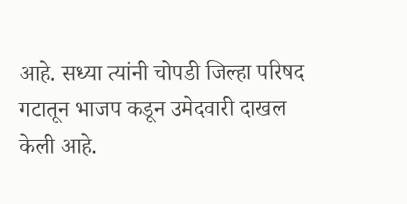आहे. सध्या त्यांनी चोपडी जिल्हा परिषद गटातून भाजप कडून उमेदवारी दाखल केली आहे.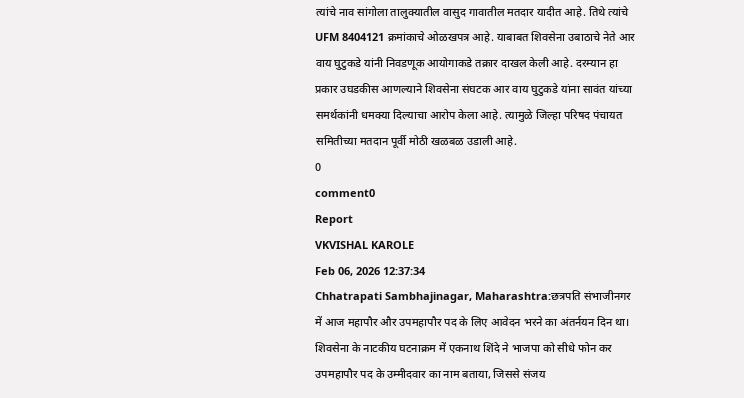त्यांचे नाव सांगोला तालुक्यातील वासुद गावातील मतदार यादीत आहे. तिथे त्यांचे UFM 8404121 क्रमांकाचे ओळखपत्र आहे. याबाबत शिवसेना उबाठाचे नेते आर वाय घुटुकडे यांनी निवडणूक आयोगाकडे तक्रार दाखल केली आहे. दरम्यान हा प्रकार उघडकीस आणल्याने शिवसेना संघटक आर वाय घुटुकडे यांना सावंत यांच्या समर्थकांनी धमक्या दिल्याचा आरोप केला आहे. त्यामुळे जिल्हा परिषद पंचायत समितीच्या मतदान पूर्वी मोठी खळबळ उडाली आहे.
0
comment0
Report
VKVISHAL KAROLE
Feb 06, 2026 12:37:34
Chhatrapati Sambhajinagar, Maharashtra:छत्रपति संभाजीनगर में आज महापौर और उपमहापौर पद के लिए आवेदन भरने का अंतर्नयन दिन था। शिवसेना के नाटकीय घटनाक्रम में एकनाथ शिंदे ने भाजपा को सीधे फोन कर उपमहापौर पद के उम्मीदवार का नाम बताया, जिससे संजय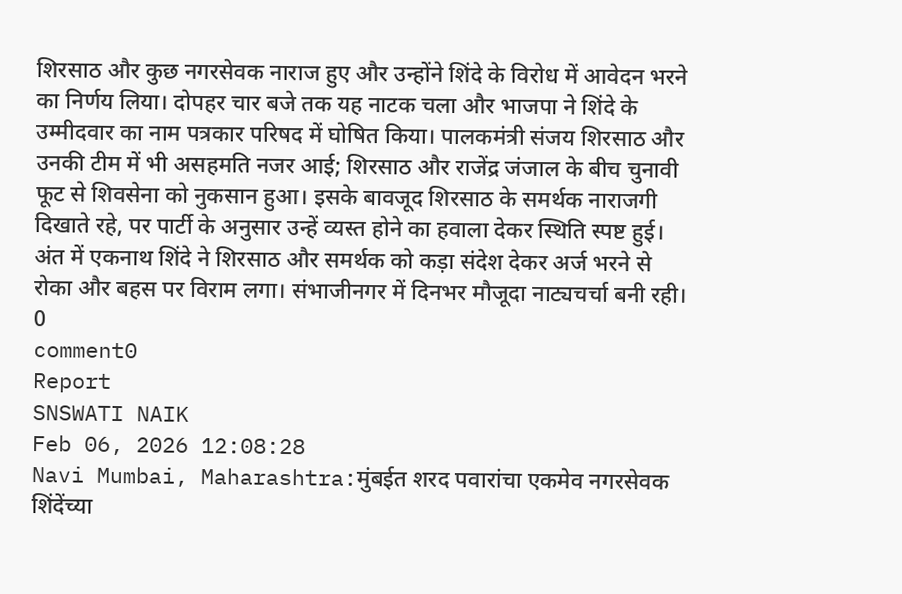शिरसाठ और कुछ नगरसेवक नाराज हुए और उन्होंने शिंदे के विरोध में आवेदन भरने का निर्णय लिया। दोपहर चार बजे तक यह नाटक चला और भाजपा ने शिंदे के उम्मीदवार का नाम पत्रकार परिषद में घोषित किया। पालकमंत्री संजय शिरसाठ और उनकी टीम में भी असहमति नजर आई; शिरसाठ और राजेंद्र जंजाल के बीच चुनावी फूट से शिवसेना को नुकसान हुआ। इसके बावजूद शिरसाठ के समर्थक नाराजगी दिखाते रहे, पर पार्टी के अनुसार उन्हें व्यस्त होने का हवाला देकर स्थिति स्पष्ट हुई। अंत में एकनाथ शिंदे ने शिरसाठ और समर्थक को कड़ा संदेश देकर अर्ज भरने से रोका और बहस पर विराम लगा। संभाजीनगर में दिनभर मौजूदा नाट्यचर्चा बनी रही।
0
comment0
Report
SNSWATI NAIK
Feb 06, 2026 12:08:28
Navi Mumbai, Maharashtra:मुंबईत शरद पवारांचा एकमेव नगरसेवक शिंदेंच्या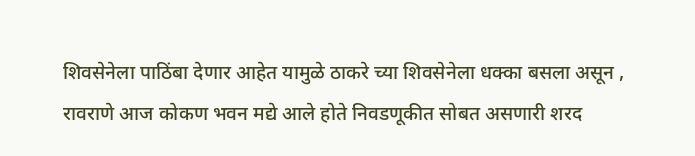शिवसेनेला पाठिंबा देणार आहेत यामुळे ठाकरे च्या शिवसेनेला धक्का बसला असून , रावराणे आज कोकण भवन मद्ये आले होते निवडणूकीत सोबत असणारी शरद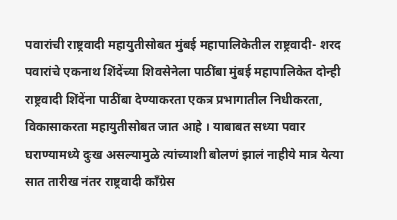पवारांची राष्ट्रवादी महायुतीसोबत मुंबई महापालिकेतील राष्ट्रवादी- शरद पवारांचे एकनाथ शिंदेंच्या शिवसेनेला पाठींबा मुंबई महापालिकेत दोन्ही राष्ट्रवादी शिंदेंना पाठींबा देण्याकरता एकत्र प्रभागातील निधीकरता, विकासाकरता महायुतीसोबत जात आहे । याबाबत सध्या पवार घराण्यामध्ये दुःख असल्यामुळे त्यांच्याशी बोलणं झालं नाहीये मात्र येत्या सात तारीख नंतर राष्ट्रवादी काँग्रेस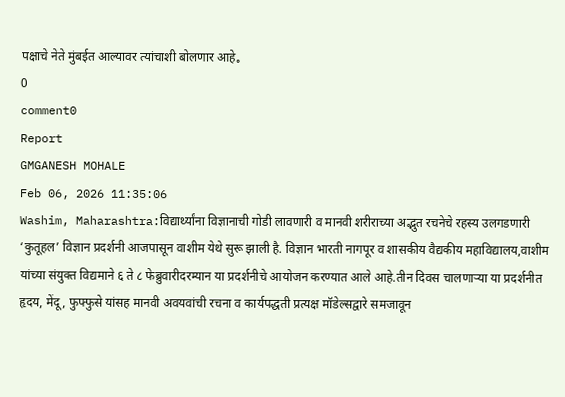पक्षाचे नेते मुंबईत आल्यावर त्यांचाशी बोलणार आहे。
0
comment0
Report
GMGANESH MOHALE
Feb 06, 2026 11:35:06
Washim, Maharashtra:विद्यार्थ्यांना विज्ञानाची गोडी लावणारी व मानवी शरीराच्या अद्भुत रचनेचे रहस्य उलगडणारी ‘कुतूहल’ विज्ञान प्रदर्शनी आजपासून वाशीम येथे सुरू झाली है. विज्ञान भारती नागपूर व शासकीय वैद्यकीय महाविद्यालय,वाशीम यांच्या संयुक्त विद्यमाने ६ ते ८ फेब्रुवारीदरम्यान या प्रदर्शनीचे आयोजन करण्यात आले आहे.तीन दिवस चालणाऱ्या या प्रदर्शनीत हृदय, मेंदू, फुफ्फुसे यांसह मानवी अवयवांची रचना व कार्यपद्धती प्रत्यक्ष मॉडेल्सद्वारे समजावून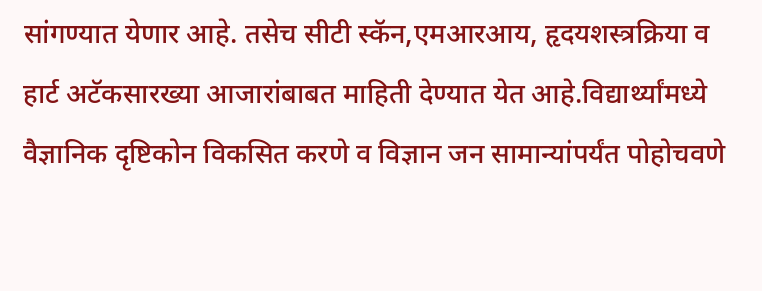सांगण्यात येणार आहे. तसेच सीटी स्कॅन,एमआरआय, हृदयशस्त्रक्रिया व हार्ट अटॅकसारख्या आजारांबाबत माहिती देण्यात येत आहे.विद्यार्थ्यांमध्ये वैज्ञानिक दृष्टिकोन विकसित करणे व विज्ञान जन सामान्यांपर्यंत पोहोचवणे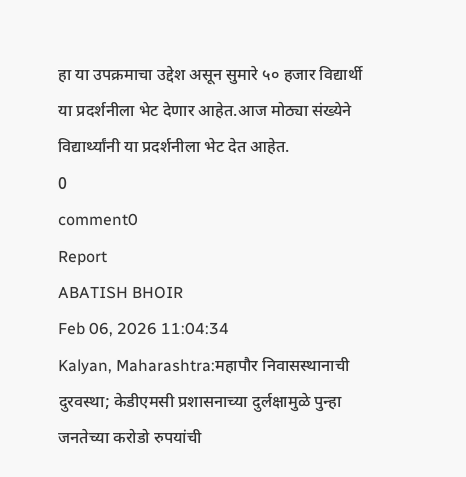हा या उपक्रमाचा उद्देश असून सुमारे ५० हजार विद्यार्थी या प्रदर्शनीला भेट देणार आहेत.आज मोठ्या संख्येने विद्यार्थ्यांनी या प्रदर्शनीला भेट देत आहेत.
0
comment0
Report
ABATISH BHOIR
Feb 06, 2026 11:04:34
Kalyan, Maharashtra:महापौर निवासस्थानाची दुरवस्था; केडीएमसी प्रशासनाच्या दुर्लक्षामुळे पुन्हा जनतेच्या करोडो रुपयांची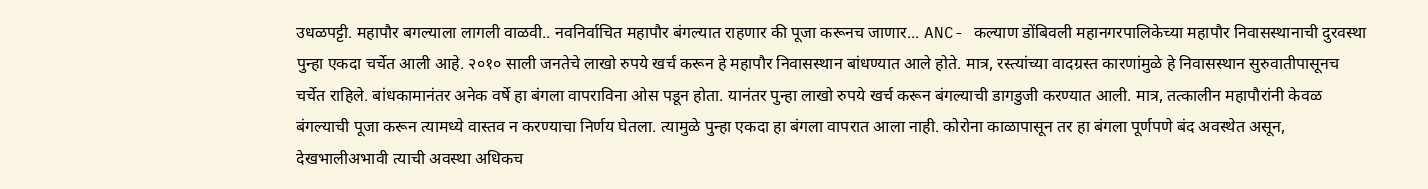उधळपट्टी. महापौर बगल्याला लागली वाळवी.. नवनिर्वाचित महापौर बंगल्यात राहणार की पूजा करूनच जाणार... ANC- कल्याण डोंबिवली महानगरपालिकेच्या महापौर निवासस्थानाची दुरवस्था पुन्हा एकदा चर्चेत आली आहे. २०१० साली जनतेचे लाखो रुपये खर्च करून हे महापौर निवासस्थान बांधण्यात आले होते. मात्र, रस्त्यांच्या वादग्रस्त कारणांमुळे हे निवासस्थान सुरुवातीपासूनच चर्चेत राहिले. बांधकामानंतर अनेक वर्षे हा बंगला वापराविना ओस पडून होता. यानंतर पुन्हा लाखो रुपये खर्च करून बंगल्याची डागडुजी करण्यात आली. मात्र, तत्कालीन महापौरांनी केवळ बंगल्याची पूजा करून त्यामध्ये वास्तव न करण्याचा निर्णय घेतला. त्यामुळे पुन्हा एकदा हा बंगला वापरात आला नाही. कोरोना काळापासून तर हा बंगला पूर्णपणे बंद अवस्थेत असून, देखभालीअभावी त्याची अवस्था अधिकच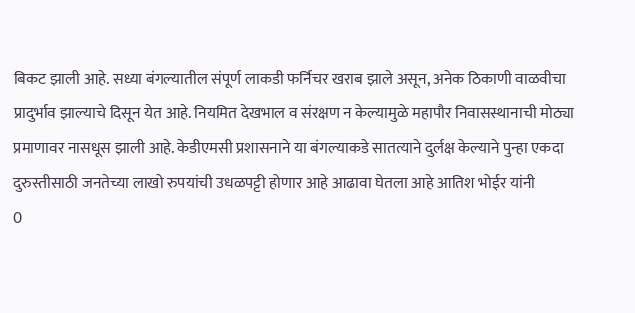बिकट झाली आहे. सध्या बंगल्यातील संपूर्ण लाकडी फर्निचर खराब झाले असून, अनेक ठिकाणी वाळवीचा प्रादुर्भाव झाल्याचे दिसून येत आहे. नियमित देखभाल व संरक्षण न केल्यामुळे महापौर निवासस्थानाची मोठ्या प्रमाणावर नासधूस झाली आहे. केडीएमसी प्रशासनाने या बंगल्याकडे सातत्याने दुर्लक्ष केल्याने पुन्हा एकदा दुरुस्तीसाठी जनतेच्या लाखो रुपयांची उधळपट्टी होणार आहे आढावा घेतला आहे आतिश भोईर यांनी
0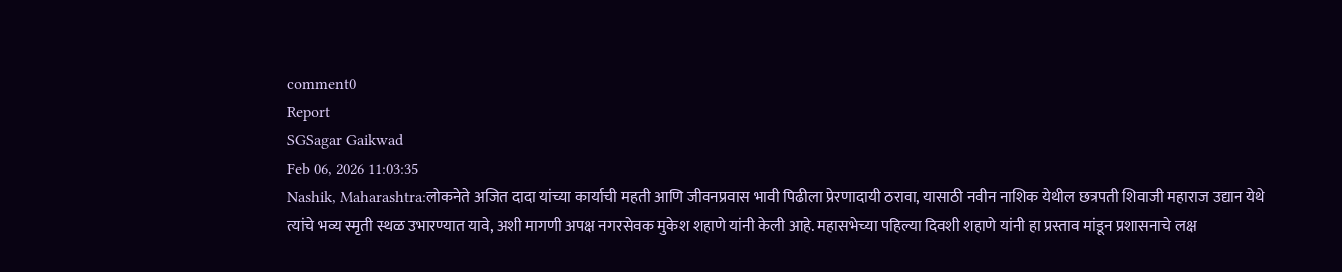comment0
Report
SGSagar Gaikwad
Feb 06, 2026 11:03:35
Nashik, Maharashtra:लोकनेते अजित दादा यांच्या कार्याची महती आणि जीवनप्रवास भावी पिढीला प्रेरणादायी ठरावा, यासाठी नवीन नाशिक येथील छत्रपती शिवाजी महाराज उद्यान येथे त्यांचे भव्य स्मृती स्थळ उभारण्यात यावे, अशी मागणी अपक्ष नगरसेवक मुकेश शहाणे यांनी केली आहे. महासभेच्या पहिल्या दिवशी शहाणे यांनी हा प्रस्ताव मांडून प्रशासनाचे लक्ष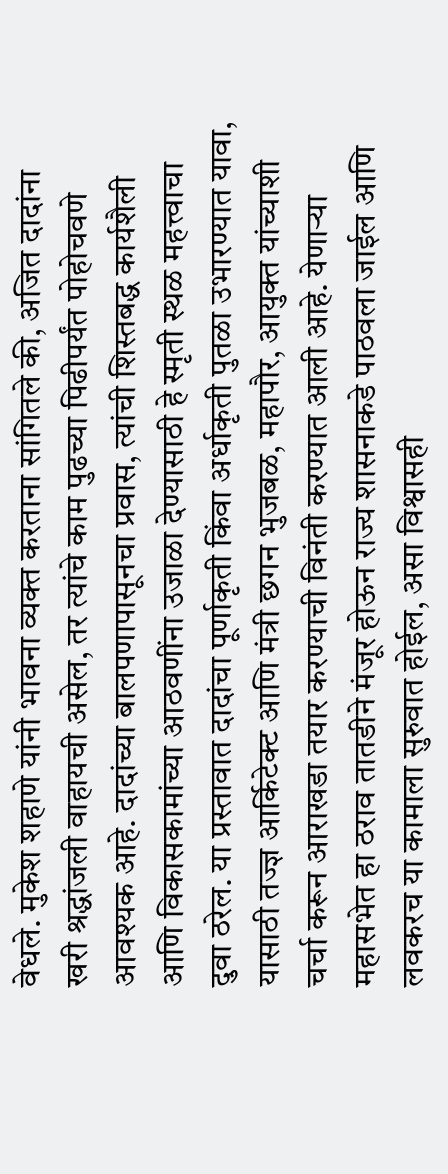वेधले. मुकेश शहाणे यांनी भावना व्यक्त करताना सांगितले की, अजित दादांना खरी श्रद्धांजली वाहायची असेल, तर त्यांचे काम पुढच्या पिढीपर्यंत पोहोचवणे आवश्यक आहे. दादांच्या बालपणापासूनचा प्रवास, त्यांची शिस्तबद्ध कार्यशैली आणि विकासकामांच्या आठवणींना उजाळा देण्यासाठी हे स्मृती स्थळ महत्त्वाचा दुवा ठरेल. या प्रस्तावात दादांचा पूर्णाकृती किंवा अर्धाकृती पुतळा उभारण्यात यावा, यासाठी तज्ज्ञ आर्किटेक्ट आणि मंत्री छगन भुजबळ, महापौर, आयुक्त यांच्याशी चर्चा करून आराखडा तयार करण्याची विनंती करण्यात आली आहे. येणाऱ्या महासभेत हा ठराव तातडीने मंजूर होऊन राज्य शासनाकडे पाठवला जाईल आणि लवकरच या कामाला सुरुवात होईल, असा विश्वासही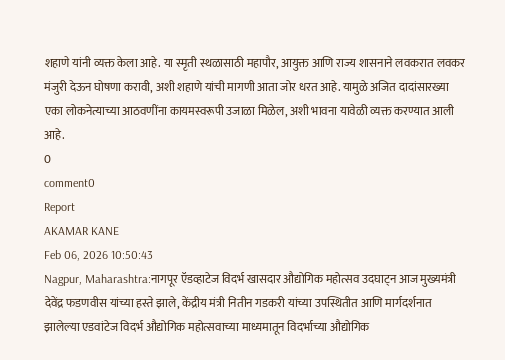शहाणे यांनी व्यक्त केला आहे. या स्मृती स्थळासाठी महापौर, आयुक्त आणि राज्य शासनाने लवकरात लवकर मंजुरी देऊन घोषणा करावी, अशी शहाणे यांची मागणी आता जोर धरत आहे. यामुळे अजित दादांसारख्या एका लोकनेत्याच्या आठवणींना कायमस्वरूपी उजाळा मिळेल, अशी भावना यावेळी व्यक्त करण्यात आली आहे.
0
comment0
Report
AKAMAR KANE
Feb 06, 2026 10:50:43
Nagpur, Maharashtra:नागपूर ऍडव्हाटेज विदर्भ खासदार औद्योगिक महोत्सव उदघाट्न आज मुख्यमंत्री देवेंद्र फडणवीस यांच्या हस्ते झाले, केंद्रीय मंत्री नितीन गडकरी यांच्या उपस्थितीत आणि मार्गदर्शनात झालेल्या एडवांटेज विदर्भ औद्योगिक महोत्सवाच्या माध्यमातून विदर्भाच्या औद्योगिक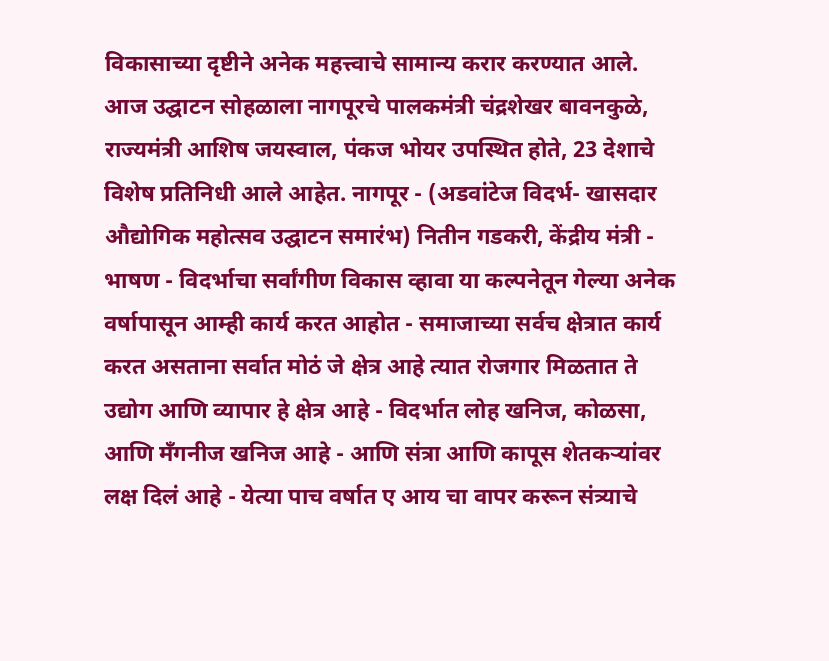विकासाच्या दृष्टीने अनेक महत्त्वाचे सामान्य करार करण्यात आले. आज उद्घाटन सोहळाला नागपूरचे पालकमंत्री चंद्रशेखर बावनकुळे, राज्यमंत्री आशिष जयस्वाल, पंकज भोयर उपस्थित होते, 23 देशाचे विशेष प्रतिनिधी आले आहेत. नागपूर - (अडवांटेज विदर्भ- खासदार औद्योगिक महोत्सव उद्घाटन समारंभ) नितीन गडकरी, केंद्रीय मंत्री - भाषण - विदर्भाचा सर्वांगीण विकास व्हावा या कल्पनेतून गेल्या अनेक वर्षापासून आम्ही कार्य करत आहोत - समाजाच्या सर्वच क्षेत्रात कार्य करत असताना सर्वात मोठं जे क्षेत्र आहे त्यात रोजगार मिळतात ते उद्योग आणि व्यापार हे क्षेत्र आहे - विदर्भात लोह खनिज, कोळसा, आणि मँगनीज खनिज आहे - आणि संत्रा आणि कापूस शेतकऱ्यांवर लक्ष दिलं आहे - येत्या पाच वर्षात ए आय चा वापर करून संत्र्याचे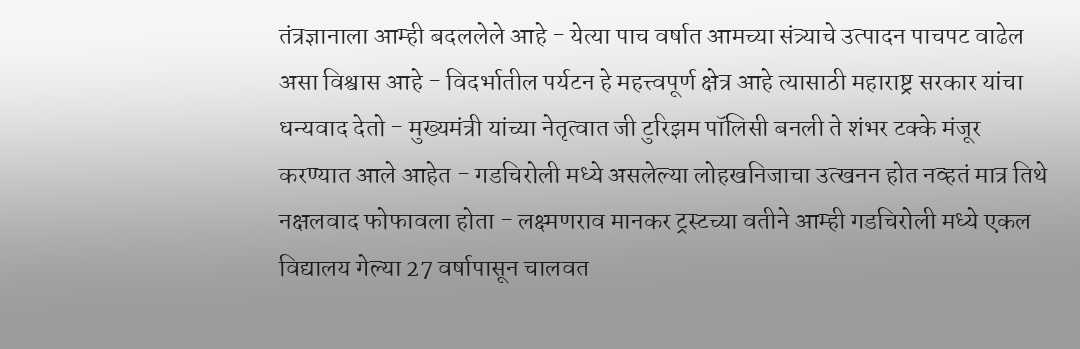तंत्रज्ञानाला आम्ही बदललेले आहे - येत्या पाच वर्षात आमच्या संत्र्याचे उत्पादन पाचपट वाढेल असा विश्वास आहे - विदर्भातील पर्यटन हे महत्त्वपूर्ण क्षेत्र आहे त्यासाठी महाराष्ट्र सरकार यांचा धन्यवाद देतो - मुख्यमंत्री यांच्या नेतृत्वात जी टुरिझम पॉलिसी बनली ते शंभर टक्के मंजूर करण्यात आले आहेत - गडचिरोली मध्ये असलेल्या लोहखनिजाचा उत्खनन होत नव्हतं मात्र तिथे नक्षलवाद फोफावला होता - लक्ष्मणराव मानकर ट्रस्टच्या वतीने आम्ही गडचिरोली मध्ये एकल विद्यालय गेल्या 27 वर्षापासून चालवत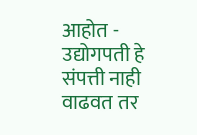आहोत - उद्योगपती हे संपत्ती नाही वाढवत तर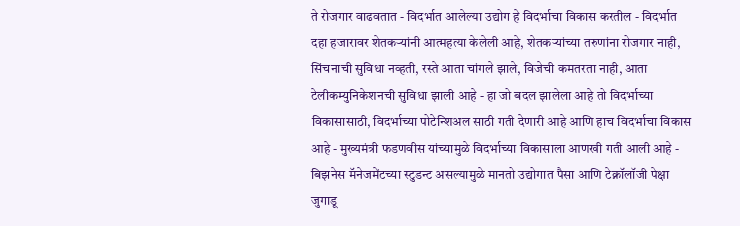ते रोजगार वाढवतात - विदर्भात आलेल्या उद्योग हे विदर्भाचा विकास करतील - विदर्भात दहा हजारावर शेतकऱ्यांनी आत्महत्या केलेली आहे, शेतकऱ्यांच्या तरुणांना रोजगार नाही, सिंचनाची सुविधा नव्हती, रस्ते आता चांगले झाले, विजेची कमतरता नाही, आता टेलीकम्युनिकेशनची सुविधा झाली आहे - हा जो बदल झालेला आहे तो विदर्भाच्या विकासासाठी, विदर्भाच्या पोटेन्शिअल साठी गती देणारी आहे आणि हाच विदर्भाचा विकास आहे - मुख्यमंत्री फडणवीस यांच्यामुळे विदर्भाच्या विकासाला आणखी गती आली आहे - बिझनेस मॅनेजमेंटच्या स्टुडन्ट असल्यामुळे मानतो उद्योगात पैसा आणि टेक्नॉलॉजी पेक्षा जुगाडू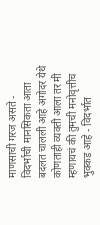माणसाची गरज असते - विदर्भाची मानसिकता आता बदलत चालली आहे अगोदर येथे कोणताही व्यक्ती आला तर मी म्हणायचं की तुमची मनोवृत्तीच भुक्कड आहे - विदर्भात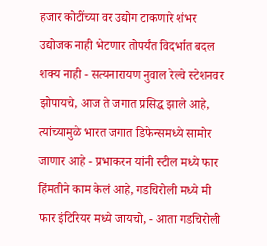हजार कोटींच्या वर उद्योग टाकणारे शंभर उद्योजक नाही भेटणार तोपर्यंत विदर्भात बदल शक्य नाही - सत्यनारायण नुवाल रेल्वे स्टेशनवर झोपायचे, आज ते जगात प्रसिद्ध झाले आहे, त्यांच्यामुळे भारत जगात डिफेन्समध्ये सामोर जाणार आहे - प्रभाकरन यांनी स्टील मध्ये फार हिंमतीने काम केलं आहे, गडचिरोली मध्ये मी फार इंटिरियर मध्ये जायचो, - आता गडचिरोली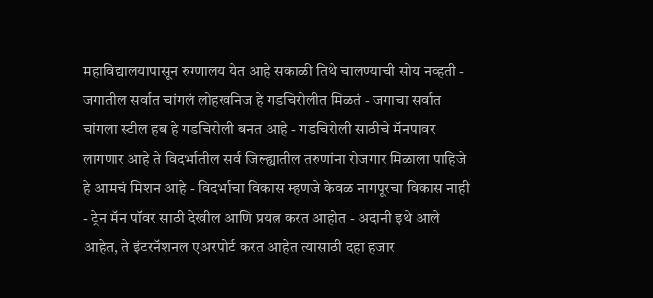महाविद्यालयापासून रुग्णालय येत आहे सकाळी तिथे चालण्याची सोय नव्हती - जगातील सर्वात चांगलं लोहखनिज हे गडचिरोलीत मिळतं - जगाचा सर्वात चांगला स्टील हब हे गडचिरोली बनत आहे - गडचिरोली साठीचे मॅनपावर लागणार आहे ते विदर्भातील सर्व जिल्ह्यातील तरुणांना रोजगार मिळाला पाहिजे हे आमचं मिशन आहे - विदर्भाचा विकास म्हणजे केवळ नागपूरचा विकास नाही - ट्रेन मॅन पॉवर साठी देखील आणि प्रयत्न करत आहोत - अदानी इथे आले आहेत, ते इंटरनॅशनल एअरपोर्ट करत आहेत त्यासाठी दहा हजार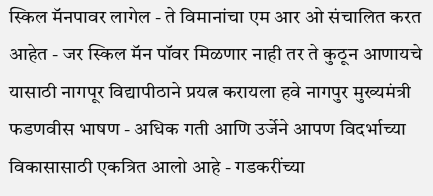स्किल मॅनपावर लागेल - ते विमानांचा एम आर ओ संचालित करत आहेत - जर स्किल मॅन पॉवर मिळणार नाही तर ते कुठून आणायचे यासाठी नागपूर विद्यापीठाने प्रयत्न करायला हवे नागपुर मुख्यमंत्री फडणवीस भाषण - अधिक गती आणि उर्जेने आपण विदर्भाच्या विकासासाठी एकत्रित आलो आहे - गडकरींच्या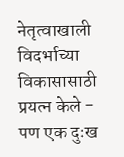नेतृत्वाखाली विदर्भाच्या विकासासाठी प्रयत्न केले - पण एक दुःख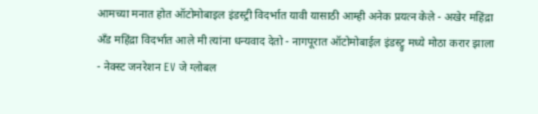आमच्या मनात होत ऑटोमोबाइल इंडस्ट्री विदर्भात यावी यासाठी आम्ही अनेक प्रयत्न केले - अखेर महिंद्रा अँड महिंद्रा विदर्भात आले मी त्यांना धन्यवाद देतो - नागपूरात ऑटोमोबाईल इंडस्ट्रु मध्ये मोठा करार झाला - नेक्स्ट जनरेशन EV जे ग्लोबल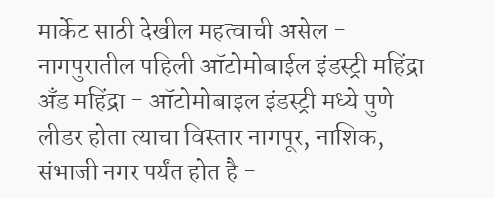मार्केट साठी देखील महत्वाची असेल - नागपुरातील पहिली ऑटोमोबाईल इंडस्ट्री महिंद्रा अँड महिंद्रा - ऑटोमोबाइल इंडस्ट्री मध्ये पुणे लीडर होता त्याचा विस्तार नागपूर, नाशिक, संभाजी नगर पर्यंत होत है -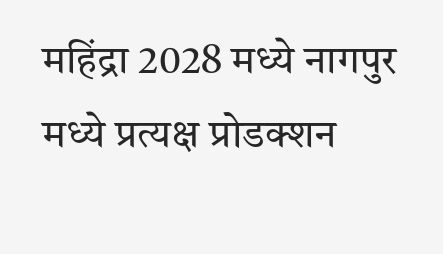महिंद्रा 2028 मध्ये नागपुर मध्ये प्रत्यक्ष प्रोडक्शन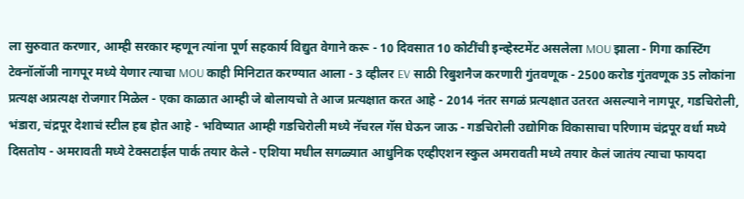ला सुरुवात करणार, आम्ही सरकार म्हणून त्यांना पूर्ण सहकार्य विद्युत वेगाने करू - 10 दिवसात 10 कोटींची इन्व्हेस्टमेंट असलेला MOU झाला - गिगा कास्टिंग टेक्नॉलॉजी नागपूर मध्ये येणार त्याचा MOU काही मिनिटात करण्यात आला - 3 व्हीलर EV साठी रिबुशनैज करणारी गुंतवणूक - 2500 करोड गुंतवणूक 35 लोकांना प्रत्यक्ष अप्रत्यक्ष रोजगार मिळेल - एका काळात आम्ही जे बोलायचो ते आज प्रत्यक्षात करत आहे - 2014 नंतर सगळं प्रत्यक्षात उतरत असल्याने नागपूर, गडचिरोली, भंडारा, चंद्रपूर देशाचं स्टील हब होत आहे - भविष्यात आम्ही गडचिरोली मध्ये नॅचरल गॅस घेऊन जाऊ - गडचिरोली उद्योगिक विकासाचा परिणाम चंद्रपूर वर्धा मध्ये दिसतोय - अमरावती मध्ये टेक्सटाईल पार्क तयार केले - एशिया मधील सगळ्यात आधुनिक एव्हीएशन स्कुल अमरावती मध्ये तयार केलं जातंय त्याचा फायदा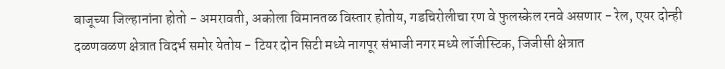बाजूच्या जिल्हानांना होतो - अमरावती, अकोला विमानतळ विस्तार होतोय, गडचिरोलीचा रण वे फुलस्केल रनवे असणार - रेल, एयर दोन्ही दळणवळण क्षेत्रात विदर्भ समोर येतोय - टियर दोन सिटी मध्ये नागपूर संभाजी नगर मध्ये लॉजीस्टिक, जिजीसी क्षेत्रात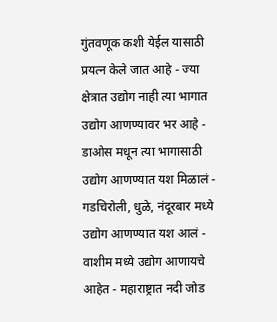गुंतवणूक कशी येईल यासाठी प्रयत्न केले जात आहे - ज्या क्षेत्रात उद्योग नाही त्या भागात उद्योग आणण्यावर भर आहे - डाओस मधून त्या भागासाठी उद्योग आणण्यात यश मिळालं - गडचिरोली, धुळे, नंदूरबार मध्ये उद्योग आणण्यात यश आलं - वाशीम मध्ये उद्योग आणायचे आहेत - महाराष्ट्रात नदी जोड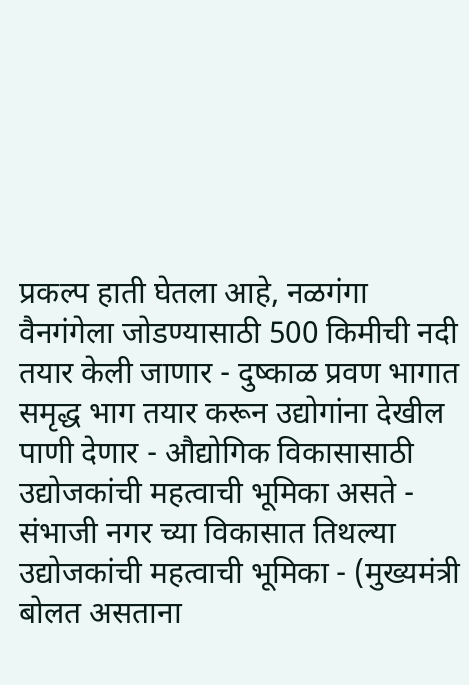प्रकल्प हाती घेतला आहे, नळगंगा वैनगंगेला जोडण्यासाठी 500 किमीची नदी तयार केली जाणार - दुष्काळ प्रवण भागात समृद्ध भाग तयार करून उद्योगांना देखील पाणी देणार - औद्योगिक विकासासाठी उद्योजकांची महत्वाची भूमिका असते - संभाजी नगर च्या विकासात तिथल्या उद्योजकांची महत्वाची भूमिका - (मुख्यमंत्री बोलत असताना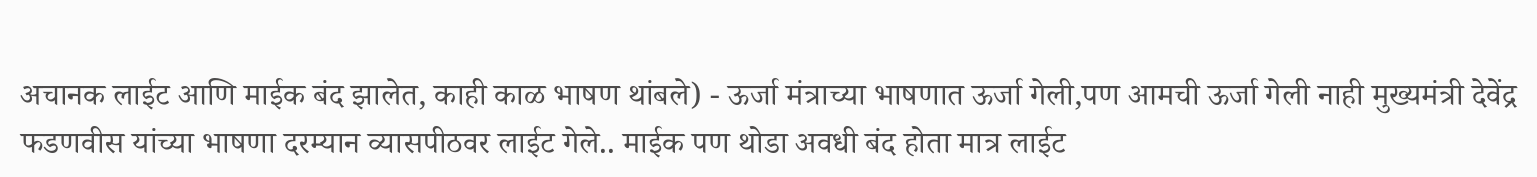अचानक लाईट आणि माईक बंद झालेत, काही काळ भाषण थांबले) - ऊर्जा मंत्राच्या भाषणात ऊर्जा गेली,पण आमची ऊर्जा गेली नाही मुख्यमंत्री देवेंद्र फडणवीस यांच्या भाषणा दरम्यान व्यासपीठवर लाईट गेले.. माईक पण थोडा अवधी बंद होता मात्र लाईट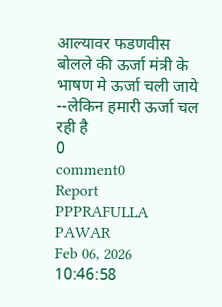आल्यावर फडणवीस बोलले की ऊर्जा मंत्री के भाषण मे ऊर्जा चली जाये --लेकिन हमारी ऊर्जा चल रही है
0
comment0
Report
PPPRAFULLA PAWAR
Feb 06, 2026 10:46:58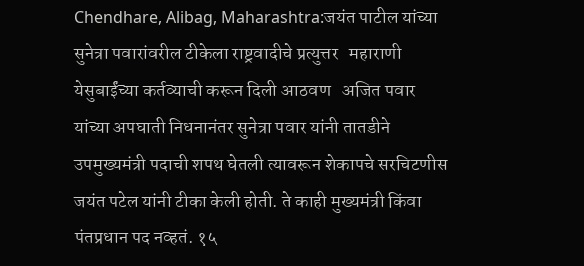Chendhare, Alibag, Maharashtra:जयंत पाटील यांच्या सुनेत्रा पवारांवरील टीकेला राष्ट्रवादीचे प्रत्युत्तर   महाराणी येसुबाईंच्या कर्तव्याची करून दिली आठवण   अजित पवार यांच्या अपघाती निधनानंतर सुनेत्रा पवार यांनी तातडीने उपमुख्यमंत्री पदाची शपथ घेतली त्यावरून शेकापचे सरचिटणीस जयंत पटेल यांनी टीका केली होती. ते काही मुख्यमंत्री किंवा पंतप्रधान पद नव्हतं. १५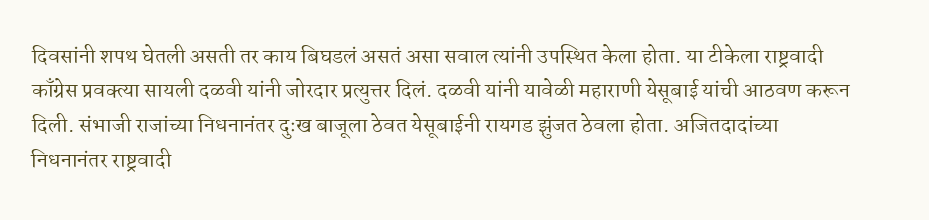दिवसांनी शपथ घेतली असती तर काय बिघडलं असतं असा सवाल त्यांनी उपस्थित केला होता. या टीकेला राष्ट्रवादी काँग्रेस प्रवक्त्या सायली दळवी यांनी जोरदार प्रत्युत्तर दिलं. दळवी यांनी यावेळी महाराणी येसूबाई यांची आठवण करून दिली. संभाजी राजांच्या निधनानंतर दुःख बाजूला ठेवत येसूबाईनी रायगड झुंजत ठेवला होता. अजितदादांच्या निधनानंतर राष्ट्रवादी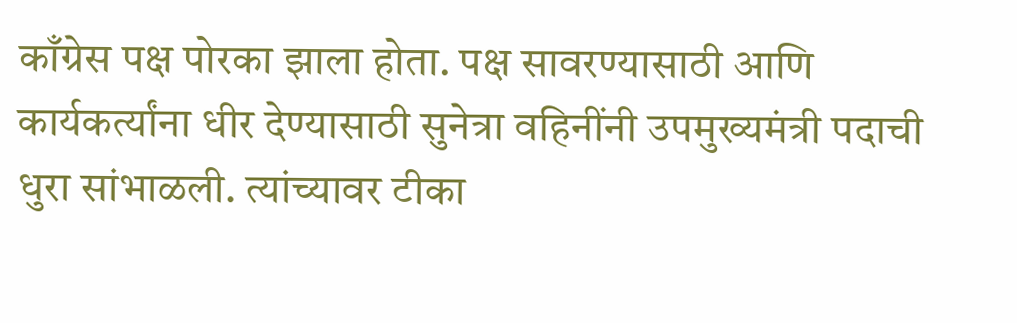काँग्रेस पक्ष पोरका झाला होता. पक्ष सावरण्यासाठी आणि कार्यकर्त्यांना धीर देण्यासाठी सुनेत्रा वहिनींनी उपमुख्यमंत्री पदाची धुरा सांभाळली. त्यांच्यावर टीका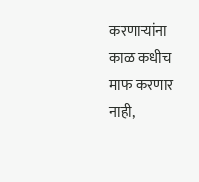करणाऱ्यांना काळ कधीच माफ करणार नाही,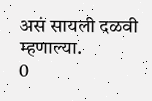असं सायली दळवी म्हणाल्या.
0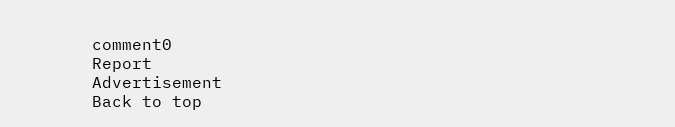comment0
Report
Advertisement
Back to top